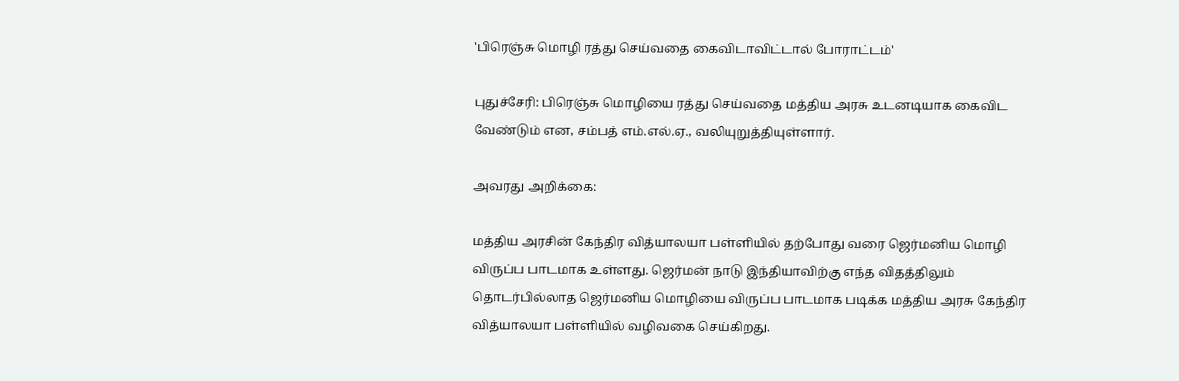'பிரெஞ்சு மொழி ரத்து செய்வதை கைவிடாவிட்டால் போராட்டம்'

புதுச்சேரி: பிரெஞ்சு மொழியை ரத்து செய்வதை மத்திய அரசு உடனடியாக கைவிட வேண்டும் என, சம்பத் எம்.எல்.ஏ., வலியுறுத்தியுள்ளார்.

அவரது அறிக்கை:

மத்திய அரசின் கேந்திர வித்யாலயா பள்ளியில் தற்போது வரை ஜெர்மனிய மொழி விருப்ப பாடமாக உள்ளது. ஜெர்மன் நாடு இந்தியாவிற்கு எந்த விதத்திலும் தொடர்பில்லாத ஜெர்மனிய மொழியை விருப்ப பாடமாக படிக்க மத்திய அரசு கேந்திர வித்யாலயா பள்ளியில் வழிவகை செய்கிறது.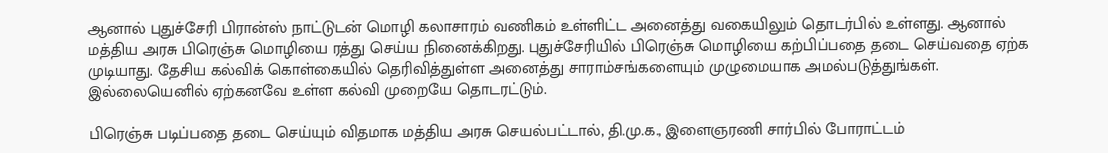ஆனால் புதுச்சேரி பிரான்ஸ் நாட்டுடன் மொழி கலாசாரம் வணிகம் உள்ளிட்ட அனைத்து வகையிலும் தொடர்பில் உள்ளது. ஆனால் மத்திய அரசு பிரெஞ்சு மொழியை ரத்து செய்ய நினைக்கிறது. புதுச்சேரியில் பிரெஞ்சு மொழியை கற்பிப்பதை தடை செய்வதை ஏற்க முடியாது. தேசிய கல்விக் கொள்கையில் தெரிவித்துள்ள அனைத்து சாராம்சங்களையும் முழுமையாக அமல்படுத்துங்கள். இல்லையெனில் ஏற்கனவே உள்ள கல்வி முறையே தொடரட்டும்.

பிரெஞ்சு படிப்பதை தடை செய்யும் விதமாக மத்திய அரசு செயல்பட்டால், தி.மு.க., இளைஞரணி சார்பில் போராட்டம்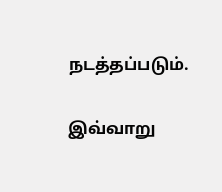நடத்தப்படும்.

இவ்வாறு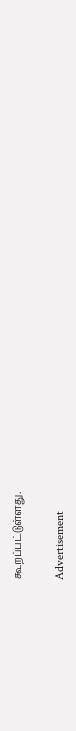கூறப்பட்டுள்ளது.

Advertisement